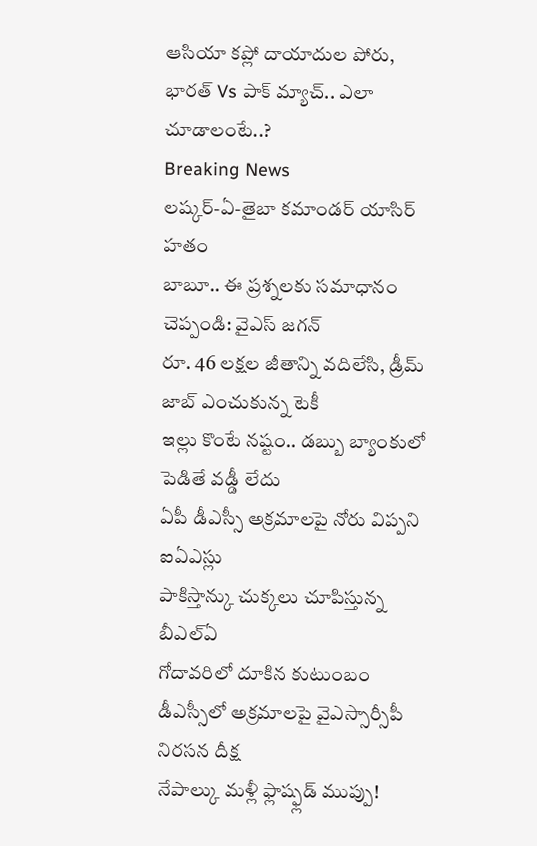ఆసియా కప్లో దాయాదుల పోరు, భారత్ Vs పాక్ మ్యాచ్.. ఎలా చూడాలంటే..?
Breaking News
లష్కర్-ఏ-తైబా కమాండర్ యాసిర్ హతం
బాబూ.. ఈ ప్రశ్నలకు సమాధానం చెప్పండి: వైఎస్ జగన్
రూ. 46 లక్షల జీతాన్ని వదిలేసి, డ్రీమ్ జాబ్ ఎంచుకున్న టెకీ
ఇల్లు కొంటే నష్టం.. డబ్బు బ్యాంకులో పెడితే వడ్డీ లేదు
ఏపీ డీఎస్సీ అక్రమాలపై నోరు విప్పని ఐఏఎస్లు
పాకిస్తాన్కు చుక్కలు చూపిస్తున్న బీఎల్ఏ
గోదావరిలో దూకిన కుటుంబం
డీఎస్సీలో అక్రమాలపై వైఎస్సార్సీపీ నిరసన దీక్ష
నేపాల్కు మళ్లీ ఫ్లాష్ఫ్లడ్ ముప్పు!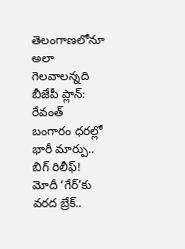తెలంగాణలోనూ అలా గెలవాలన్నది బీజేపీ ప్లాన్: రేవంత్
బంగారం ధరల్లో భారీ మార్పు.. బిగ్ రిలీఫ్!
మోదీ ‘గేర్’కు వరద బ్రేక్..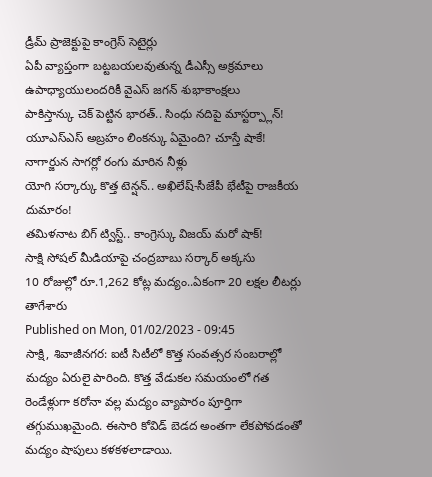డ్రీమ్ ప్రాజెక్టుపై కాంగ్రెస్ సెటైర్లు
ఏపీ వ్యాప్తంగా బట్టబయలవుతున్న డీఎస్సీ అక్రమాలు
ఉపాధ్యాయులందరికీ వైఎస్ జగన్ శుభాకాంక్షలు
పాకిస్తాన్కు చెక్ పెట్టిన భారత్.. సింధు నదిపై మాస్టర్ప్లాన్!
యూఎస్ఎస్ అబ్రహం లింకన్కు ఏమైంది? చూస్తే షాకే!
నాగార్జున సాగర్లో రంగు మారిన నీళ్లు
యోగి సర్కార్కు కొత్త టెన్షన్.. అఖిలేష్-సీజేపీ భేటీపై రాజకీయ దుమారం!
తమిళనాట బిగ్ ట్విస్ట్.. కాంగ్రెస్కు విజయ్ మరో షాక్!
సాక్షి సోషల్ మీడియాపై చంద్రబాబు సర్కార్ అక్కసు
10 రోజుల్లో రూ.1,262 కోట్ల మద్యం..ఏకంగా 20 లక్షల లీటర్లు తాగేశారు
Published on Mon, 01/02/2023 - 09:45
సాక్షి, శివాజీనగర: ఐటీ సిటీలో కొత్త సంవత్సర సంబరాల్లో మద్యం ఏరులై పారింది. కొత్త వేడుకల సమయంలో గత రెండేళ్లుగా కరోనా వల్ల మద్యం వ్యాపారం పూర్తిగా తగ్గుముఖమైంది. ఈసారి కోవిడ్ బెడద అంతగా లేకపోవడంతో మద్యం షాపులు కళకళలాడాయి.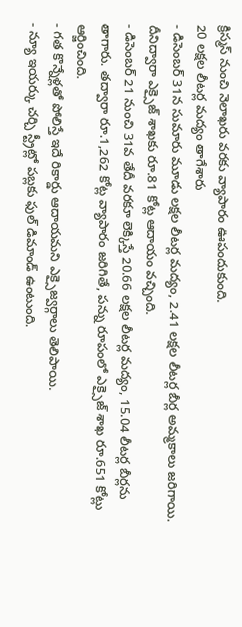క్రిస్మస్ నుంచి నెలాఖరు వరకు వ్యాపారం ఊపందుకుంది.
20 లక్షల లీటర్ల మద్యం తాగేశారు
- డిసెంబర్ 31న సుమారు మూడు లక్షల లీటర్ల మద్యం, 2.41 లక్షల లీటర్ల బీర్ల అమ్మకాలు జరిగాయి. దీనిద్వారా ఎక్సైజ్ శాఖకు రూ.81 కోట్ల ఆదాయం వచ్చింది.
- డిసెంబర్ 21 నుంచి 31వ తేదీ వరకూ లెక్కిస్తే 20.66 లక్షల లీటర్ల మద్యం, 15.04 లీటర్ల బీర్లను తాగారు. తద్వారా రూ.1,262 కోట్ల వ్యాపారం జరిగితే, పన్ను రూపంలో ఎక్సైజ్ శాఖ రూ.651 కోట్లు ఆర్జించింది.
- గత కొన్నేళ్లతో పోలిస్తే ఇదే రికార్డు ఆదాయమని ఎక్సైజ్వర్గాలు తెలిపాయి.
- న్యూ ఇయర్కు చర్చి స్ట్రీట్లో పబ్లకు ఫుల్ డిమాండ్ ఉంటుంది.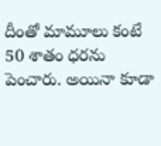దీంతో మామూలు కంటే 50 శాతం ధరను పెంచారు. అయినా కూడా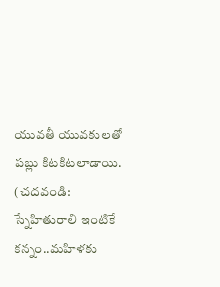యువతీ యువకులతో పబ్లు కిటకిటలాడాయి.
(చదవండి: స్నేహితురాలి ఇంటికే కన్నం..మహిళకు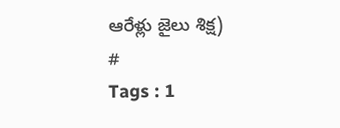ఆరేళ్లు జైలు శిక్ష)
#
Tags : 1